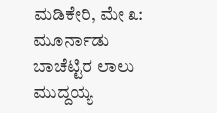ಮಡಿಕೇರಿ, ಮೇ ೩: ಮೂರ್ನಾಡು ಬಾಚೆಟ್ಟಿರ ಲಾಲು ಮುದ್ದಯ್ಯ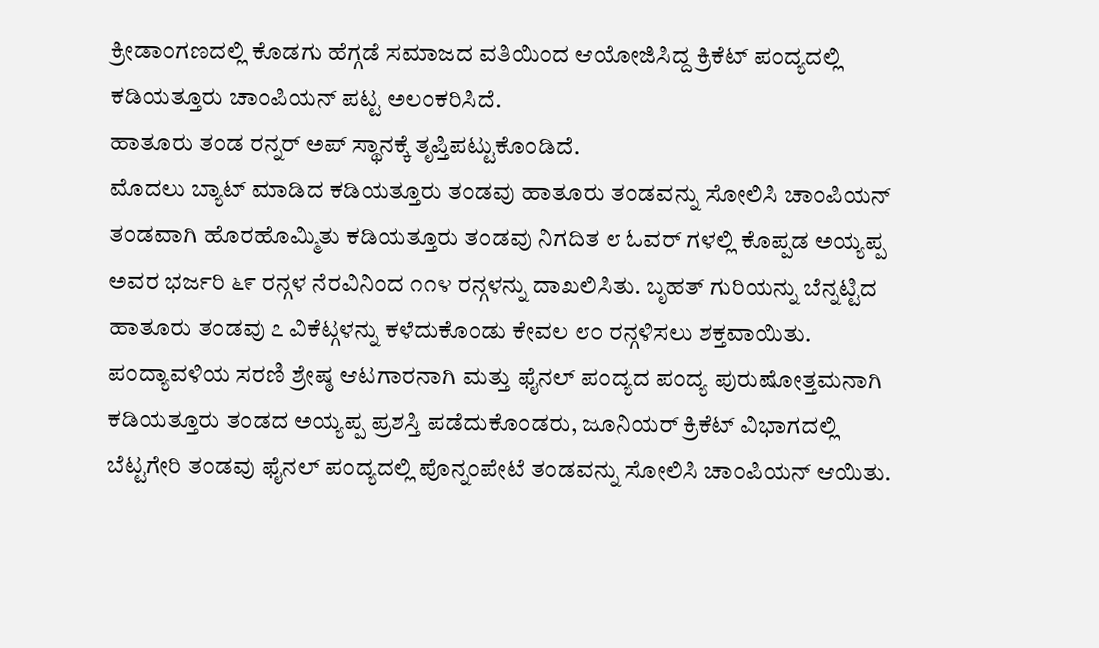ಕ್ರೀಡಾಂಗಣದಲ್ಲಿ ಕೊಡಗು ಹೆಗ್ಗಡೆ ಸಮಾಜದ ವತಿಯಿಂದ ಆಯೋಜಿಸಿದ್ದ ಕ್ರಿಕೆಟ್ ಪಂದ್ಯದಲ್ಲಿ ಕಡಿಯತ್ತೂರು ಚಾಂಪಿಯನ್ ಪಟ್ಟ ಅಲಂಕರಿಸಿದೆ.
ಹಾತೂರು ತಂಡ ರನ್ನರ್ ಅಪ್ ಸ್ಥಾನಕ್ಕೆ ತೃಪ್ತಿಪಟ್ಟುಕೊಂಡಿದೆ.
ಮೊದಲು ಬ್ಯಾಟ್ ಮಾಡಿದ ಕಡಿಯತ್ತೂರು ತಂಡವು ಹಾತೂರು ತಂಡವನ್ನು ಸೋಲಿಸಿ ಚಾಂಪಿಯನ್ ತಂಡವಾಗಿ ಹೊರಹೊಮ್ಮಿತು ಕಡಿಯತ್ತೂರು ತಂಡವು ನಿಗದಿತ ೮ ಓವರ್ ಗಳಲ್ಲಿ ಕೊಪ್ಪಡ ಅಯ್ಯಪ್ಪ ಅವರ ಭರ್ಜರಿ ೬೯ ರನ್ಗಳ ನೆರವಿನಿಂದ ೧೧೪ ರನ್ಗಳನ್ನು ದಾಖಲಿಸಿತು. ಬೃಹತ್ ಗುರಿಯನ್ನು ಬೆನ್ನಟ್ಟಿದ ಹಾತೂರು ತಂಡವು ೭ ವಿಕೆಟ್ಗಳನ್ನು ಕಳೆದುಕೊಂಡು ಕೇವಲ ೮೦ ರನ್ಗಳಿಸಲು ಶಕ್ತವಾಯಿತು. ಪಂದ್ಯಾವಳಿಯ ಸರಣಿ ಶ್ರೇಷ್ಠ ಆಟಗಾರನಾಗಿ ಮತ್ತು ಫೈನಲ್ ಪಂದ್ಯದ ಪಂದ್ಯ ಪುರುಷೋತ್ತಮನಾಗಿ ಕಡಿಯತ್ತೂರು ತಂಡದ ಅಯ್ಯಪ್ಪ ಪ್ರಶಸ್ತಿ ಪಡೆದುಕೊಂಡರು, ಜೂನಿಯರ್ ಕ್ರಿಕೆಟ್ ವಿಭಾಗದಲ್ಲಿ ಬೆಟ್ಟಗೇರಿ ತಂಡವು ಫೈನಲ್ ಪಂದ್ಯದಲ್ಲಿ ಪೊನ್ನಂಪೇಟೆ ತಂಡವನ್ನು ಸೋಲಿಸಿ ಚಾಂಪಿಯನ್ ಆಯಿತು.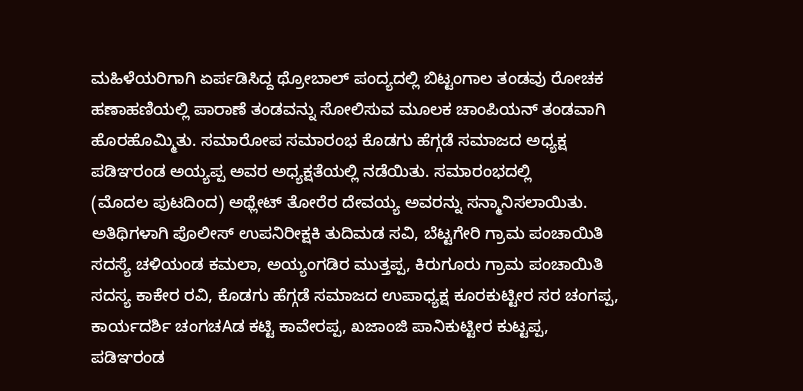ಮಹಿಳೆಯರಿಗಾಗಿ ಏರ್ಪಡಿಸಿದ್ದ ಥ್ರೋಬಾಲ್ ಪಂದ್ಯದಲ್ಲಿ ಬಿಟ್ಟಂಗಾಲ ತಂಡವು ರೋಚಕ ಹಣಾಹಣಿಯಲ್ಲಿ ಪಾರಾಣೆ ತಂಡವನ್ನು ಸೋಲಿಸುವ ಮೂಲಕ ಚಾಂಪಿಯನ್ ತಂಡವಾಗಿ ಹೊರಹೊಮ್ಮಿತು. ಸಮಾರೋಪ ಸಮಾರಂಭ ಕೊಡಗು ಹೆಗ್ಗಡೆ ಸಮಾಜದ ಅಧ್ಯಕ್ಷ ಪಡಿಞರಂಡ ಅಯ್ಯಪ್ಪ ಅವರ ಅಧ್ಯಕ್ಷತೆಯಲ್ಲಿ ನಡೆಯಿತು. ಸಮಾರಂಭದಲ್ಲಿ
(ಮೊದಲ ಪುಟದಿಂದ) ಅಥ್ಲೇಟ್ ತೋರೆರ ದೇವಯ್ಯ ಅವರನ್ನು ಸನ್ಮಾನಿಸಲಾಯಿತು. ಅತಿಥಿಗಳಾಗಿ ಪೊಲೀಸ್ ಉಪನಿರೀಕ್ಷಕಿ ತುದಿಮಡ ಸವಿ, ಬೆಟ್ಟಗೇರಿ ಗ್ರಾಮ ಪಂಚಾಯಿತಿ ಸದಸ್ಯೆ ಚಳಿಯಂಡ ಕಮಲಾ, ಅಯ್ಯಂಗಡಿರ ಮುತ್ತಪ್ಪ, ಕಿರುಗೂರು ಗ್ರಾಮ ಪಂಚಾಯಿತಿ ಸದಸ್ಯ ಕಾಕೇರ ರವಿ, ಕೊಡಗು ಹೆಗ್ಗಡೆ ಸಮಾಜದ ಉಪಾಧ್ಯಕ್ಷ ಕೂರಕುಟ್ಟೀರ ಸರ ಚಂಗಪ್ಪ, ಕಾರ್ಯದರ್ಶಿ ಚಂಗಚAಡ ಕಟ್ಟಿ ಕಾವೇರಪ್ಪ, ಖಜಾಂಜಿ ಪಾನಿಕುಟ್ಟೀರ ಕುಟ್ಟಪ್ಪ, ಪಡಿಞರಂಡ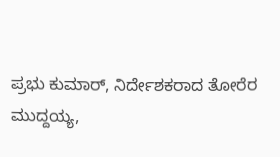ಪ್ರಭು ಕುಮಾರ್, ನಿರ್ದೇಶಕರಾದ ತೋರೆರ ಮುದ್ದಯ್ಯ,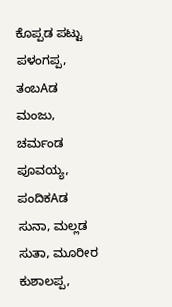ಕೊಪ್ಪಡ ಪಟ್ಟು ಪಳಂಗಪ್ಪ, ತಂಬAಡ ಮಂಜು, ಚರ್ಮಂಡ ಪೂವಯ್ಯ, ಪಂದಿಕAಡ ಸುನಾ, ಮಲ್ಲಡ ಸುತಾ, ಮೂರೀರ ಕುಶಾಲಪ್ಪ,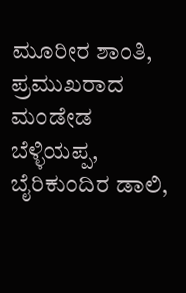ಮೂರೀರ ಶಾಂತಿ, ಪ್ರಮುಖರಾದ ಮಂಡೇಡ ಬೆಳ್ಳಿಯಪ್ಪ, ಬೈರಿಕುಂದಿರ ಡಾಲಿ,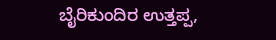ಬೈರಿಕುಂದಿರ ಉತ್ತಪ್ಪ,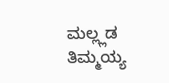ಮಲ್ಲ್ಲಡ ತಿಮ್ಮಯ್ಯ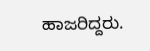ಹಾಜರಿದ್ದರು.